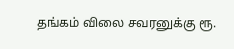தங்கம் விலை சவரனுக்கு ரூ.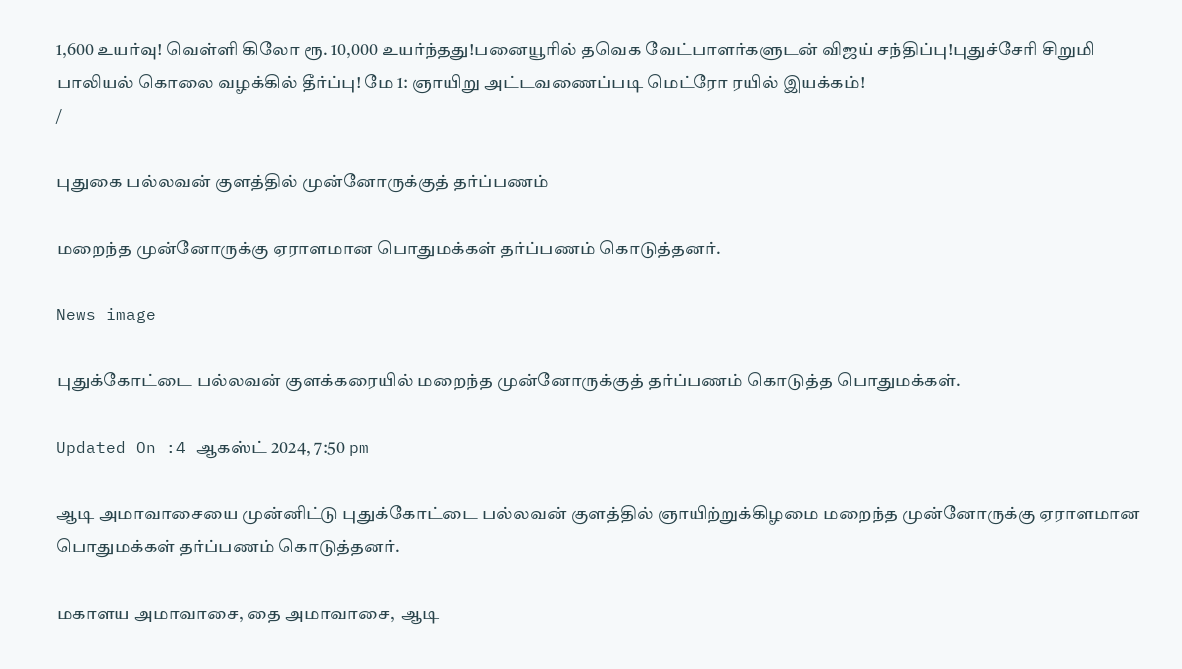1,600 உயர்வு! வெள்ளி கிலோ ரூ. 10,000 உயர்ந்தது!பனையூரில் தவெக வேட்பாளர்களுடன் விஜய் சந்திப்பு!புதுச்சேரி சிறுமி பாலியல் கொலை வழக்கில் தீர்ப்பு! மே 1: ஞாயிறு அட்டவணைப்படி மெட்ரோ ரயில் இயக்கம்!
/

புதுகை பல்லவன் குளத்தில் முன்னோருக்குத் தர்ப்பணம்

மறைந்த முன்னோருக்கு ஏராளமான பொதுமக்கள் தர்ப்பணம் கொடுத்தனர்.

News image

புதுக்கோட்டை பல்லவன் குளக்கரையில் மறைந்த முன்னோருக்குத் தர்ப்பணம் கொடுத்த பொதுமக்கள்.

Updated On :4 ஆகஸ்ட் 2024, 7:50 pm

ஆடி அமாவாசையை முன்னிட்டு புதுக்கோட்டை பல்லவன் குளத்தில் ஞாயிற்றுக்கிழமை மறைந்த முன்னோருக்கு ஏராளமான பொதுமக்கள் தர்ப்பணம் கொடுத்தனர்.

மகாளய அமாவாசை, தை அமாவாசை,  ஆடி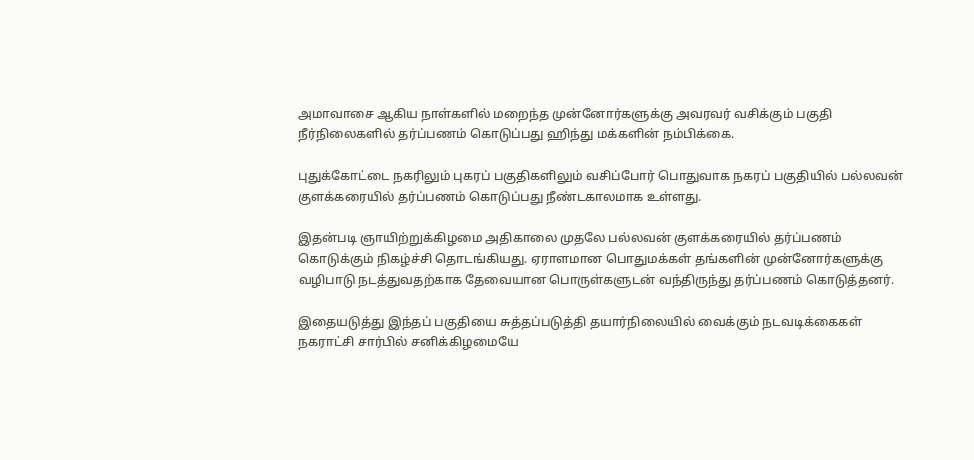அமாவாசை ஆகிய நாள்களில் மறைந்த முன்னோர்களுக்கு அவரவர் வசிக்கும் பகுதி நீர்நிலைகளில் தர்ப்பணம் கொடுப்பது ஹிந்து மக்களின் நம்பிக்கை.

புதுக்கோட்டை நகரிலும் புகரப் பகுதிகளிலும் வசிப்போர் பொதுவாக நகரப் பகுதியில் பல்லவன் குளக்கரையில் தர்ப்பணம் கொடுப்பது நீண்டகாலமாக உள்ளது.

இதன்படி ஞாயிற்றுக்கிழமை அதிகாலை முதலே பல்லவன் குளக்கரையில் தர்ப்பணம் கொடுக்கும் நிகழ்ச்சி தொடங்கியது. ஏராளமான பொதுமக்கள் தங்களின் முன்னோர்களுக்கு வழிபாடு நடத்துவதற்காக தேவையான பொருள்களுடன் வந்திருந்து தர்ப்பணம் கொடுத்தனர்.

இதையடுத்து இந்தப் பகுதியை சுத்தப்படுத்தி தயார்நிலையில் வைக்கும் நடவடிக்கைகள் நகராட்சி சார்பில் சனிக்கிழமையே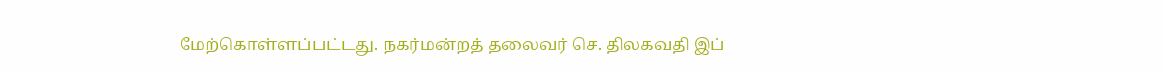மேற்கொள்ளப்பட்டது. நகர்மன்றத் தலைவர் செ. திலகவதி இப்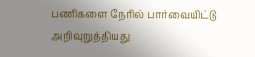பணிகளை நேரில் பார்வையிட்டு அறிவுறுத்தியது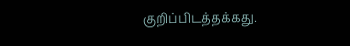குறிப்பிடத்தக்கது.